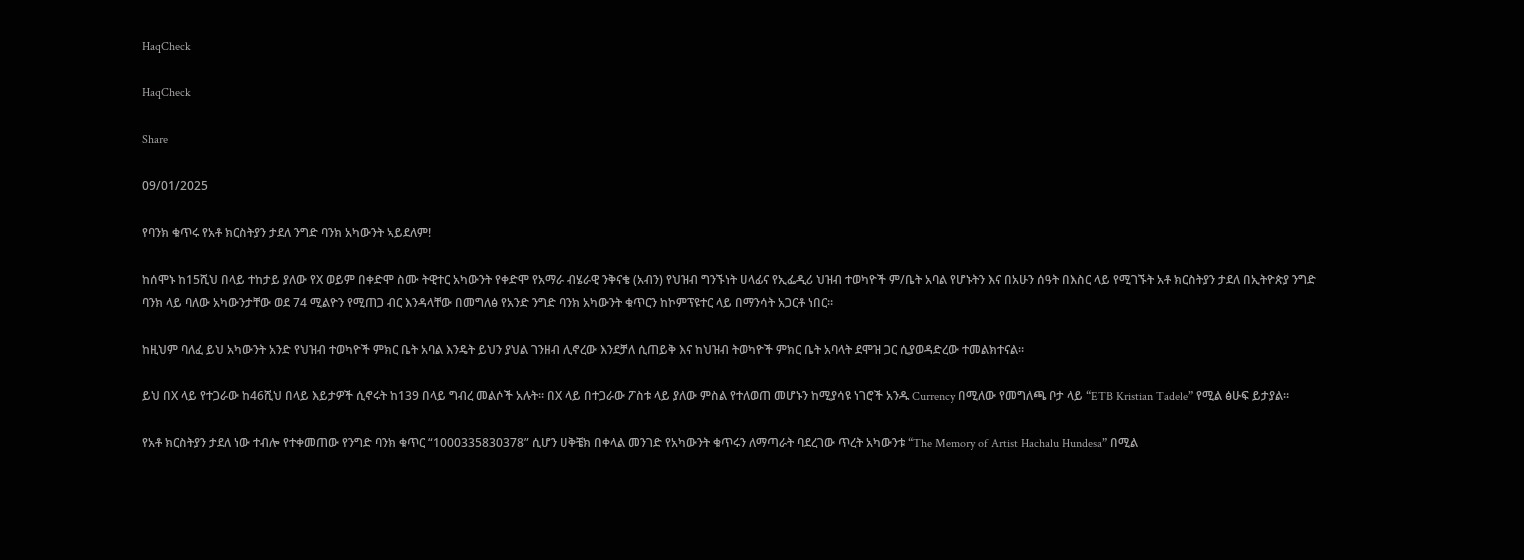HaqCheck

HaqCheck

Share

09/01/2025

የባንክ ቁጥሩ የአቶ ክርስትያን ታደለ ንግድ ባንክ አካውንት ኣይደለም!

ከሰሞኑ ከ15ሺህ በላይ ተከታይ ያለው የX ወይም በቀድሞ ስሙ ትዊተር አካውንት የቀድሞ የአማራ ብሄራዊ ንቅናቄ (አብን) የህዝብ ግንኙነት ሀላፊና የኢፌዲሪ ህዝብ ተወካዮች ም/ቤት አባል የሆኑትን እና በአሁን ሰዓት በእስር ላይ የሚገኙት አቶ ክርስትያን ታደለ በኢትዮጵያ ንግድ ባንክ ላይ ባለው አካውንታቸው ወደ 74 ሚልዮን የሚጠጋ ብር እንዳላቸው በመግለፅ የአንድ ንግድ ባንክ አካውንት ቁጥርን ከኮምፕዩተር ላይ በማንሳት አጋርቶ ነበር።

ከዚህም ባለፈ ይህ አካውንት አንድ የህዝብ ተወካዮች ምክር ቤት አባል እንዴት ይህን ያህል ገንዘብ ሊኖረው እንደቻለ ሲጠይቅ እና ከህዝብ ትወካዮች ምክር ቤት አባላት ደሞዝ ጋር ሲያወዳድረው ተመልክተናል።

ይህ በX ላይ የተጋራው ከ46ሺህ በላይ እይታዎች ሲኖሩት ከ139 በላይ ግብረ መልሶች አሉት። በX ላይ በተጋራው ፖስቱ ላይ ያለው ምስል የተለወጠ መሆኑን ከሚያሳዩ ነገሮች አንዱ Currency በሚለው የመግለጫ ቦታ ላይ “ETB Kristian Tadele” የሚል ፅሁፍ ይታያል።

የአቶ ክርስትያን ታደለ ነው ተብሎ የተቀመጠው የንግድ ባንክ ቁጥር “1000335830378” ሲሆን ሀቅቼክ በቀላል መንገድ የአካውንት ቁጥሩን ለማጣራት ባደረገው ጥረት አካውንቱ “The Memory of Artist Hachalu Hundesa” በሚል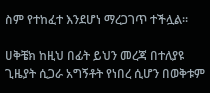ስም የተከፈተ እንደሆነ ማረጋገጥ ተችሏል።

ሀቅቼክ ከዚህ በፊት ይህን መረጃ በተለያዩ ጊዜያት ሲጋራ አግኝቶት የነበረ ሲሆን በወቅቱም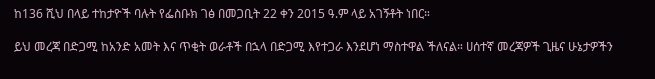ከ136 ሺህ በላይ ተከታዮች ባሉት የፌስቡክ ገፅ በመጋቢት 22 ቀን 2015 ዓ.ም ላይ አገኝቶት ነበር።

ይህ መረጃ በድጋሚ ከአንድ አመት እና ጥቂት ወራቶች በኋላ በድጋሚ እየተጋራ እንደሆነ ማስተዋል ችለናል። ሀሰተኛ መረጃዎች ጊዜና ሁኔታዎችን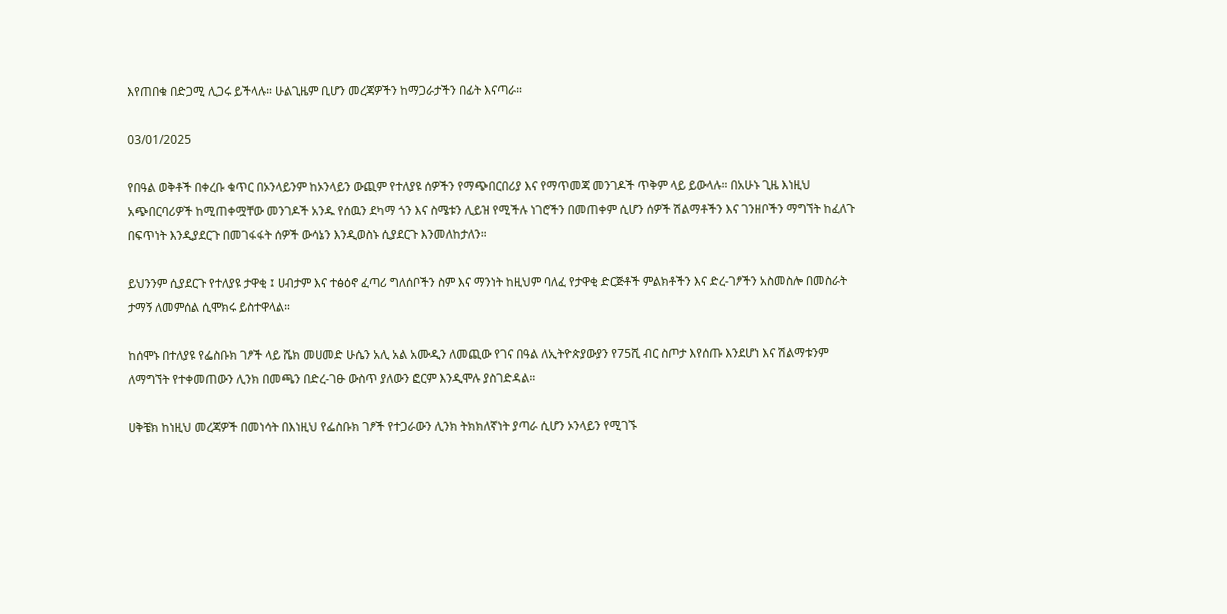እየጠበቁ በድጋሚ ሊጋሩ ይችላሉ። ሁልጊዜም ቢሆን መረጃዎችን ከማጋራታችን በፊት እናጣራ።

03/01/2025

የበዓል ወቅቶች በቀረቡ ቁጥር በኦንላይንም ከኦንላይን ውጪም የተለያዩ ሰዎችን የማጭበርበሪያ እና የማጥመጃ መንገዶች ጥቅም ላይ ይውላሉ። በአሁኑ ጊዜ እነዚህ አጭበርባሪዎች ከሚጠቀሟቸው መንገዶች አንዱ የሰዉን ደካማ ጎን እና ስሜቱን ሊይዝ የሚችሉ ነገሮችን በመጠቀም ሲሆን ሰዎች ሽልማቶችን እና ገንዘቦችን ማግኘት ከፈለጉ በፍጥነት እንዲያደርጉ በመገፋፋት ሰዎች ውሳኔን እንዲወስኑ ሲያደርጉ እንመለከታለን።

ይህንንም ሲያደርጉ የተለያዩ ታዋቂ ፤ ሀብታም እና ተፅዕኖ ፈጣሪ ግለሰቦችን ስም እና ማንነት ከዚህም ባለፈ የታዋቂ ድርጅቶች ምልክቶችን እና ድረ-ገፆችን አስመስሎ በመስራት ታማኝ ለመምሰል ሲሞክሩ ይስተዋላል።

ከሰሞኑ በተለያዩ የፌስቡክ ገፆች ላይ ሼክ መሀመድ ሁሴን አሊ አል አሙዲን ለመጪው የገና በዓል ለኢትዮጵያውያን የ75ሺ ብር ስጦታ እየሰጡ እንደሆነ እና ሽልማቱንም ለማግኘት የተቀመጠውን ሊንክ በመጫን በድረ-ገፁ ውስጥ ያለውን ፎርም እንዲሞሉ ያስገድዳል።

ሀቅቼክ ከነዚህ መረጃዎች በመነሳት በእነዚህ የፌስቡክ ገፆች የተጋራውን ሊንክ ትክክለኛነት ያጣራ ሲሆን ኦንላይን የሚገኙ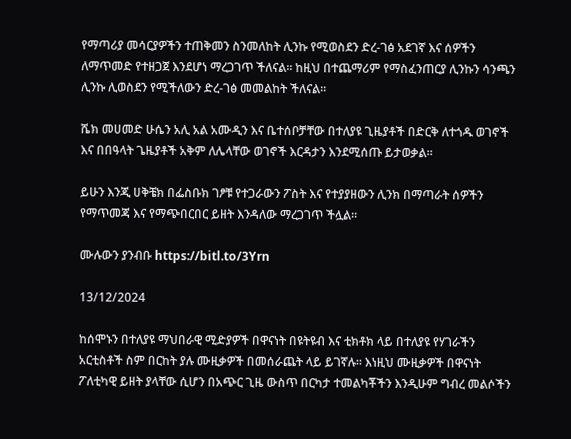የማጣሪያ መሳርያዎችን ተጠቅመን ስንመለከት ሊንኩ የሚወስደን ድረ-ገፅ አደገኛ እና ሰዎችን ለማጥመድ የተዘጋጀ እንደሆነ ማረጋገጥ ችለናል። ከዚህ በተጨማሪም የማስፈንጠርያ ሊንኩን ሳንጫን ሊንኩ ሊወስደን የሚችለውን ድረ-ገፅ መመልከት ችለናል።

ሼክ መሀመድ ሁሴን አሊ አል አሙዲን እና ቤተሰቦቻቸው በተለያዩ ጊዜያቶች በድርቅ ለተጎዱ ወገኖች እና በበዓላት ጌዜያቶች አቅም ለሌላቸው ወገኖች እርዳታን እንደሚሰጡ ይታወቃል።

ይሁን እንጂ ሀቅቼክ በፌስቡክ ገፆቹ የተጋራውን ፖስት እና የተያያዘውን ሊንክ በማጣራት ሰዎችን የማጥመጃ እና የማጭበርበር ይዘት እንዳለው ማረጋገጥ ችሏል።

ሙሉውን ያንብቡ https://bitl.to/3Yrn

13/12/2024

ከሰሞኑን በተለያዩ ማህበራዊ ሚድያዎች በዋናነት በዩትዩብ እና ቲክቶክ ላይ በተለያዩ የሃገራችን አርቲስቶች ስም በርከት ያሉ ሙዚቃዎች በመሰራጨት ላይ ይገኛሉ። እነዚህ ሙዚቃዎች በዋናነት ፖለቲካዊ ይዘት ያላቸው ሲሆን በአጭር ጊዜ ውስጥ በርካታ ተመልካቾችን እንዲሁም ግብረ መልሶችን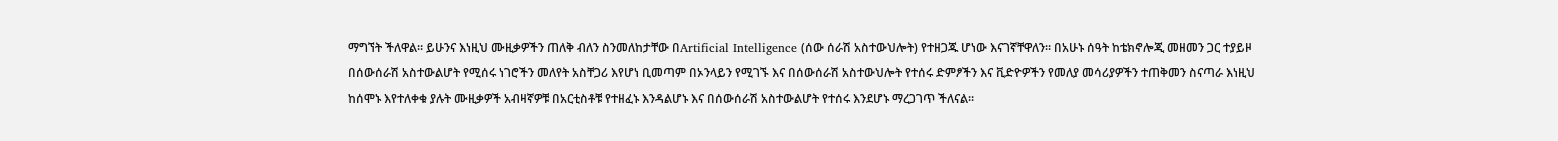ማግኘት ችለዋል። ይሁንና እነዚህ ሙዚቃዎችን ጠለቅ ብለን ስንመለከታቸው በArtificial Intelligence (ሰው ሰራሽ አስተውህሎት) የተዘጋጁ ሆነው እናገኛቸዋለን። በአሁኑ ሰዓት ከቴክኖሎጂ መዘመን ጋር ተያይዞ በሰውሰራሽ አስተውልሆት የሚሰሩ ነገሮችን መለየት አስቸጋሪ እየሆነ ቢመጣም በኦንላይን የሚገኙ እና በሰውሰራሽ አስተውህሎት የተሰሩ ድምፆችን እና ቪድዮዎችን የመለያ መሳሪያዎችን ተጠቅመን ስናጣራ እነዚህ ከሰሞኑ እየተለቀቁ ያሉት ሙዚቃዎች አብዛኛዎቹ በአርቲስቶቹ የተዘፈኑ እንዳልሆኑ እና በሰውሰራሽ አስተውልሆት የተሰሩ እንደሆኑ ማረጋገጥ ችለናል።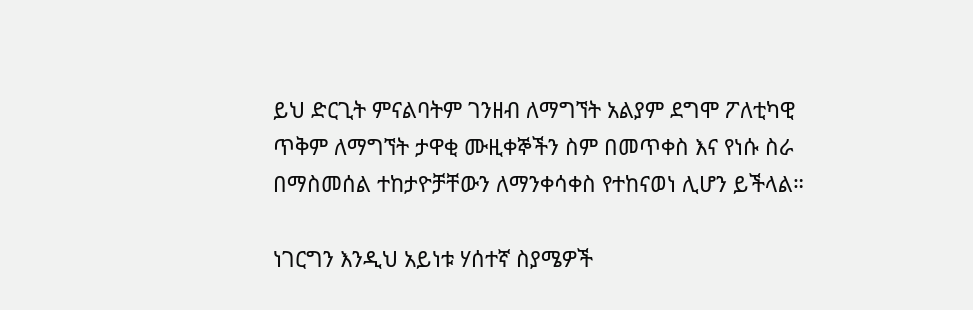ይህ ድርጊት ምናልባትም ገንዘብ ለማግኘት አልያም ደግሞ ፖለቲካዊ ጥቅም ለማግኘት ታዋቂ ሙዚቀኞችን ስም በመጥቀስ እና የነሱ ስራ በማስመሰል ተከታዮቻቸውን ለማንቀሳቀስ የተከናወነ ሊሆን ይችላል።

ነገርግን እንዲህ አይነቱ ሃሰተኛ ስያሜዎች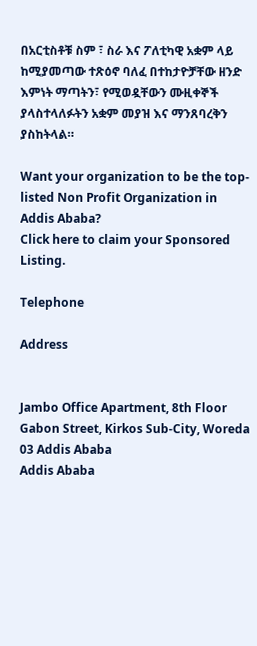በአርቲስቶቹ ስም ፣ ስራ እና ፖለቲካዊ አቋም ላይ ከሚያመጣው ተጽዕኖ ባለፈ በተከታዮቻቸው ዘንድ እምነት ማጣትን፣ የሚወዷቸውን ሙዚቀኞች ያላስተላለፉትን አቋም መያዝ እና ማንጸባረቅን ያስከትላል።

Want your organization to be the top-listed Non Profit Organization in Addis Ababa?
Click here to claim your Sponsored Listing.

Telephone

Address


Jambo Office Apartment, 8th Floor Gabon Street, Kirkos Sub-City, Woreda 03 Addis Ababa
Addis Ababa